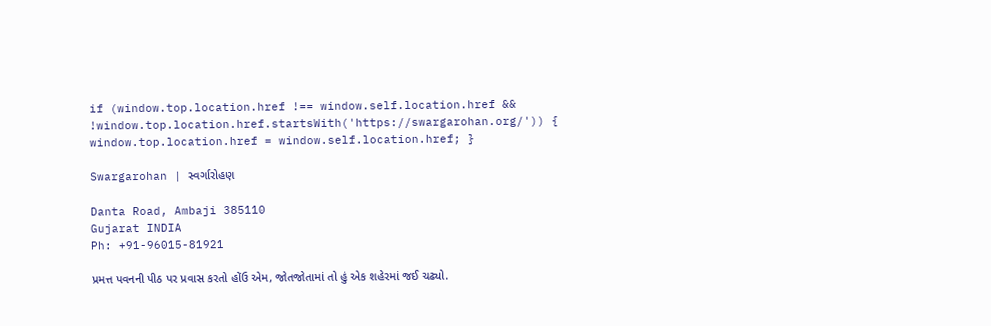if (window.top.location.href !== window.self.location.href && !window.top.location.href.startsWith('https://swargarohan.org/')) { window.top.location.href = window.self.location.href; }

Swargarohan | સ્વર્ગારોહણ

Danta Road, Ambaji 385110
Gujarat INDIA
Ph: +91-96015-81921

પ્રમત્ત પવનની પીઠ પર પ્રવાસ કરતો હોંઉ એમ, જોતજોતામાં તો હું એક શહેરમાં જઈ ચઢ્યો.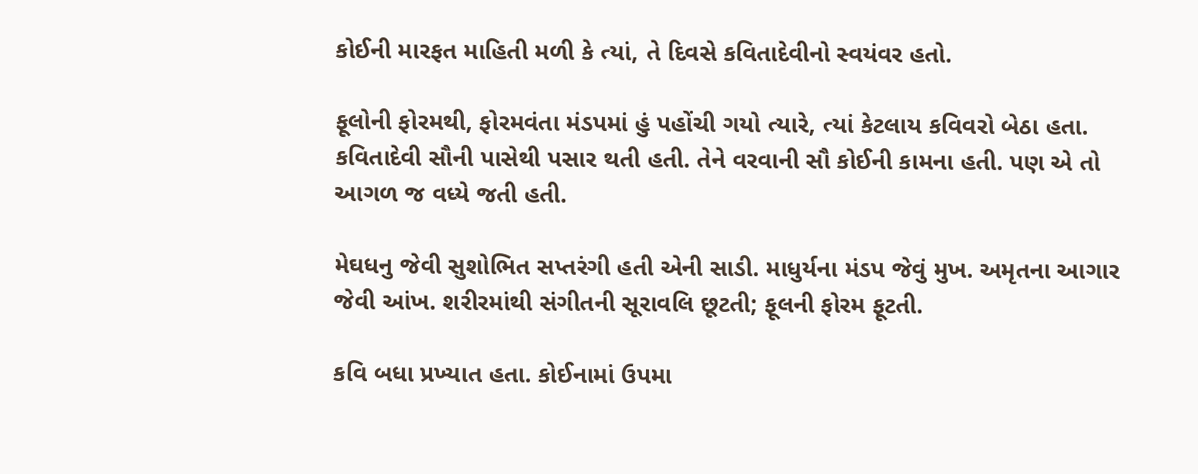કોઈની મારફત માહિતી મળી કે ત્યાં, તે દિવસે કવિતાદેવીનો સ્વયંવર હતો.

ફૂલોની ફોરમથી, ફોરમવંતા મંડપમાં હું પહોંચી ગયો ત્યારે, ત્યાં કેટલાય કવિવરો બેઠા હતા. કવિતાદેવી સૌની પાસેથી પસાર થતી હતી. તેને વરવાની સૌ કોઈની કામના હતી. પણ એ તો આગળ જ વધ્યે જતી હતી.

મેઘધનુ જેવી સુશોભિત સપ્તરંગી હતી એની સાડી. માધુર્યના મંડપ જેવું મુખ. અમૃતના આગાર જેવી આંખ. શરીરમાંથી સંગીતની સૂરાવલિ છૂટતી; ફૂલની ફોરમ ફૂટતી.

કવિ બધા પ્રખ્યાત હતા. કોઈનામાં ઉપમા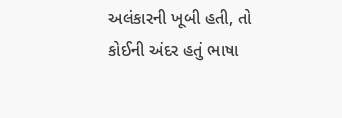અલંકારની ખૂબી હતી, તો કોઈની અંદર હતું ભાષા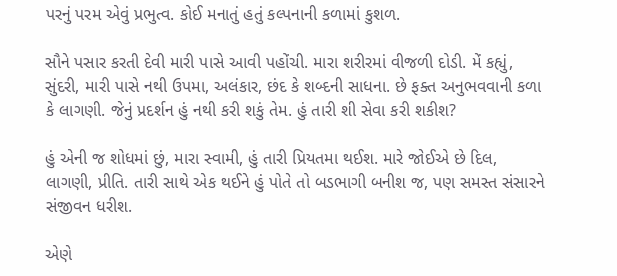પરનું પરમ એવું પ્રભુત્વ. કોઈ મનાતું હતું કલ્પનાની કળામાં કુશળ.

સૌને પસાર કરતી દેવી મારી પાસે આવી પહોંચી. મારા શરીરમાં વીજળી દોડી. મેં કહ્યું, સુંદરી, મારી પાસે નથી ઉપમા, અલંકાર, છંદ કે શબ્દની સાધના. છે ફક્ત અનુભવવાની કળા કે લાગણી. જેનું પ્રદર્શન હું નથી કરી શકું તેમ. હું તારી શી સેવા કરી શકીશ?

હું એની જ શોધમાં છું, મારા સ્વામી, હું તારી પ્રિયતમા થઈશ. મારે જોઈએ છે દિલ, લાગણી, પ્રીતિ. તારી સાથે એક થઈને હું પોતે તો બડભાગી બનીશ જ, પણ સમસ્ત સંસારને સંજીવન ધરીશ.

એણે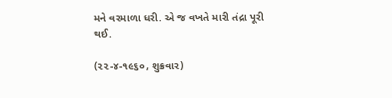મને વરમાળા ધરી. એ જ વખતે મારી તંદ્રા પૂરી થઈ.

(૨૨-૪-૧૯૬૦, શુક્રવાર)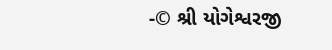-© શ્રી યોગેશ્વરજી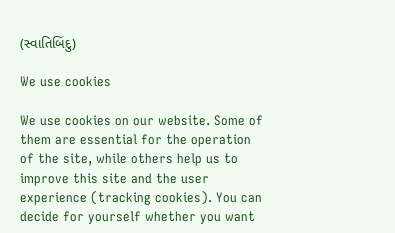(સ્વાતિબિંદુ)

We use cookies

We use cookies on our website. Some of them are essential for the operation of the site, while others help us to improve this site and the user experience (tracking cookies). You can decide for yourself whether you want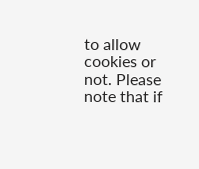to allow cookies or not. Please note that if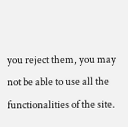you reject them, you may not be able to use all the functionalities of the site.